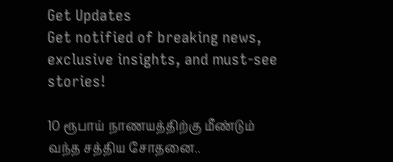Get Updates
Get notified of breaking news, exclusive insights, and must-see stories!

10 ரூபாய் நாணயத்திற்கு மீண்டும் வந்த சத்திய சோதனை..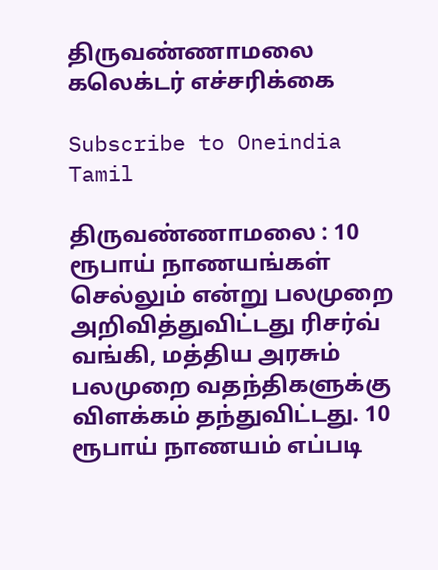திருவண்ணாமலை கலெக்டர் எச்சரிக்கை

Subscribe to Oneindia Tamil

திருவண்ணாமலை : 10 ரூபாய் நாணயங்கள் செல்லும் என்று பலமுறை அறிவித்துவிட்டது ரிசர்வ் வங்கி, மத்திய அரசும் பலமுறை வதந்திகளுக்கு விளக்கம் தந்துவிட்டது. 10 ரூபாய் நாணயம் எப்படி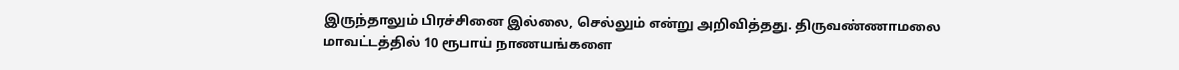இருந்தாலும் பிரச்சினை இல்லை, செல்லும் என்று அறிவித்தது. திருவண்ணாமலை மாவட்டத்தில் 10 ரூபாய் நாணயங்களை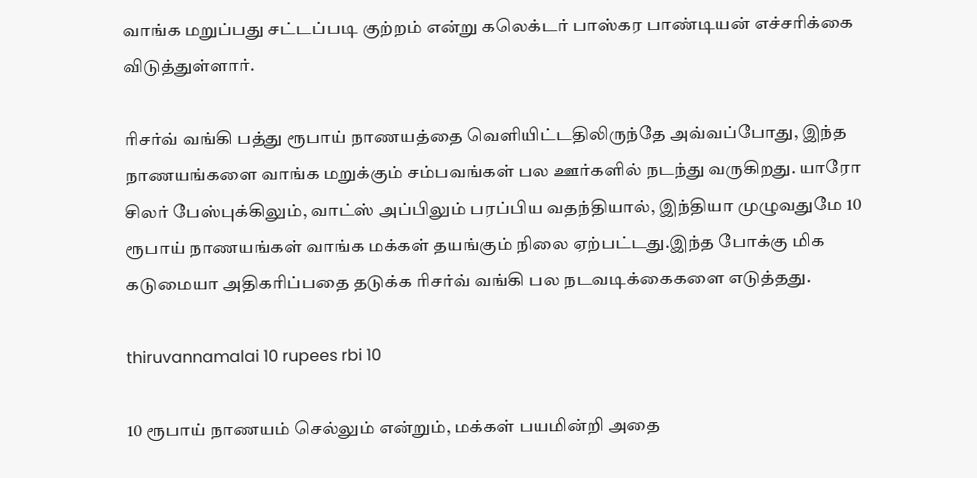வாங்க மறுப்பது சட்டப்படி குற்றம் என்று கலெக்டர் பாஸ்கர பாண்டியன் எச்சரிக்கை விடுத்துள்ளார்.

ரிசர்வ் வங்கி பத்து ரூபாய் நாணயத்தை வெளியிட்டதிலிருந்தே அவ்வப்போது, இந்த நாணயங்களை வாங்க மறுக்கும் சம்பவங்கள் பல ஊர்களில் நடந்து வருகிறது. யாரோ சிலர் பேஸ்புக்கிலும், வாட்ஸ் அப்பிலும் பரப்பிய வதந்தியால், இந்தியா முழுவதுமே 10 ரூபாய் நாணயங்கள் வாங்க மக்கள் தயங்கும் நிலை ஏற்பட்டது.இந்த போக்கு மிக கடுமையா அதிகரிப்பதை தடுக்க ரிசர்வ் வங்கி பல நடவடிக்கைகளை எடுத்தது.

thiruvannamalai 10 rupees rbi 10

10 ரூபாய் நாணயம் செல்லும் என்றும், மக்கள் பயமின்றி அதை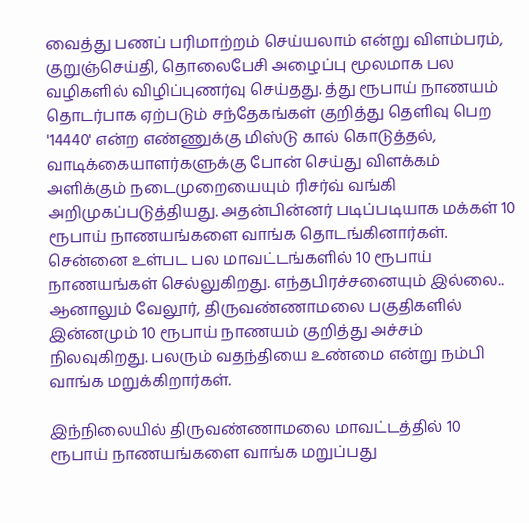வைத்து பணப் பரிமாற்றம் செய்யலாம் என்று விளம்பரம், குறுஞ்செய்தி, தொலைபேசி அழைப்பு மூலமாக பல வழிகளில் விழிப்புணர்வு செய்தது. த்து ரூபாய் நாணயம் தொடர்பாக ஏற்படும் சந்தேகங்கள் குறித்து தெளிவு பெற '14440' என்ற எண்ணுக்கு மிஸ்டு கால் கொடுத்தல், வாடிக்கையாளர்களுக்கு போன் செய்து விளக்கம் அளிக்கும் நடைமுறையையும் ரிசர்வ் வங்கி அறிமுகப்படுத்தியது. அதன்பின்னர் படிப்படியாக மக்கள் 10 ரூபாய் நாணயங்களை வாங்க தொடங்கினார்கள். சென்னை உள்பட பல மாவட்டங்களில் 10 ரூபாய் நாணயங்கள் செல்லுகிறது. எந்தபிரச்சனையும் இல்லை.. ஆனாலும் வேலூர், திருவண்ணாமலை பகுதிகளில் இன்னமும் 10 ரூபாய் நாணயம் குறித்து அச்சம் நிலவுகிறது. பலரும் வதந்தியை உண்மை என்று நம்பி வாங்க மறுக்கிறார்கள்.

இந்நிலையில் திருவண்ணாமலை மாவட்டத்தில் 10 ரூபாய் நாணயங்களை வாங்க மறுப்பது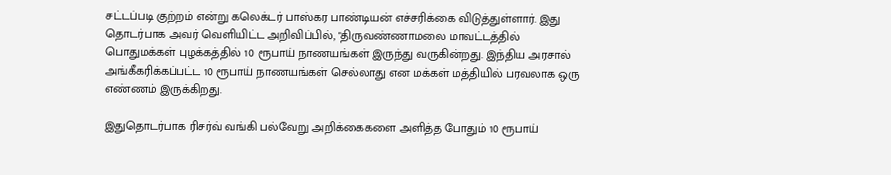சட்டப்படி குற்றம் என்று கலெக்டர் பாஸ்கர பாண்டியன் எச்சரிக்கை விடுத்துள்ளார். இது தொடர்பாக அவர் வெளியிட்ட அறிவிப்பில், "திருவண்ணாமலை மாவட்டத்தில் பொதுமக்கள் புழக்கத்தில் 10 ரூபாய் நாணயங்கள் இருந்து வருகின்றது. இந்திய அரசால் அங்கீகரிக்கப்பட்ட 10 ரூபாய் நாணயங்கள் செல்லாது என மக்கள் மத்தியில் பரவலாக ஒரு எண்ணம் இருக்கிறது.

இதுதொடர்பாக ரிசர்வ் வங்கி பல்வேறு அறிக்கைகளை அளித்த போதும் 10 ரூபாய்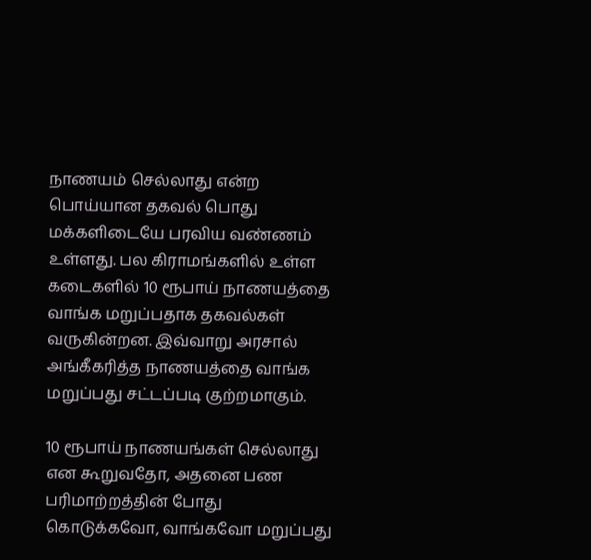நாணயம் செல்லாது என்ற பொய்யான தகவல் பொது மக்களிடையே பரவிய வண்ணம் உள்ளது. பல கிராமங்களில் உள்ள கடைகளில் 10 ரூபாய் நாணயத்தை வாங்க மறுப்பதாக தகவல்கள் வருகின்றன. இவ்வாறு அரசால் அங்கீகரித்த நாணயத்தை வாங்க மறுப்பது சட்டப்படி குற்றமாகும்.

10 ரூபாய் நாணயங்கள் செல்லாது என கூறுவதோ, அதனை பண பரிமாற்றத்தின் போது கொடுக்கவோ, வாங்கவோ மறுப்பது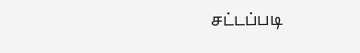சட்டப்படி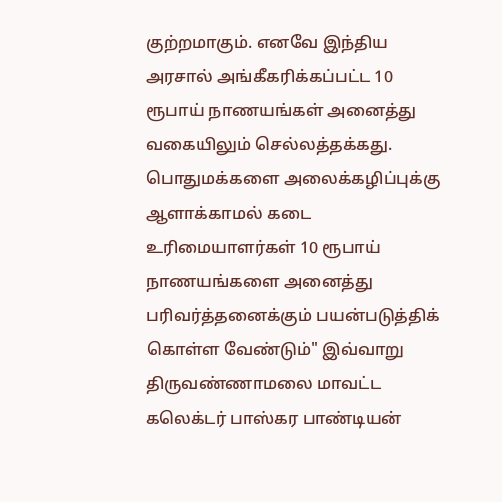குற்றமாகும். எனவே இந்திய அரசால் அங்கீகரிக்கப்பட்ட 10 ரூபாய் நாணயங்கள் அனைத்து வகையிலும் செல்லத்தக்கது. பொதுமக்களை அலைக்கழிப்புக்கு ஆளாக்காமல் கடை உரிமையாளர்கள் 10 ரூபாய் நாணயங்களை அனைத்து பரிவர்த்தனைக்கும் பயன்படுத்திக் கொள்ள வேண்டும்" இவ்வாறு திருவண்ணாமலை மாவட்ட கலெக்டர் பாஸ்கர பாண்டியன்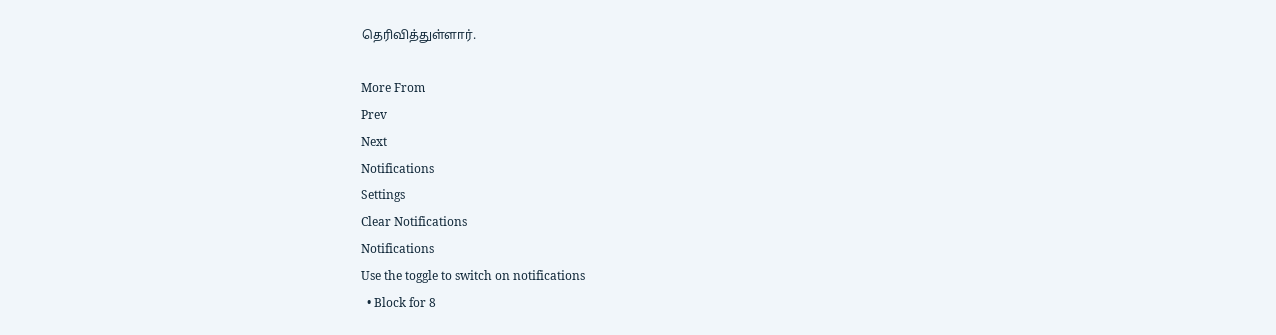தெரிவித்துள்ளார்.

More From
Prev
Next
Notifications
Settings
Clear Notifications
Notifications
Use the toggle to switch on notifications
  • Block for 8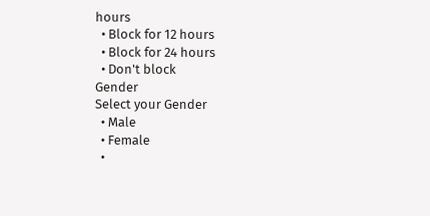hours
  • Block for 12 hours
  • Block for 24 hours
  • Don't block
Gender
Select your Gender
  • Male
  • Female
  •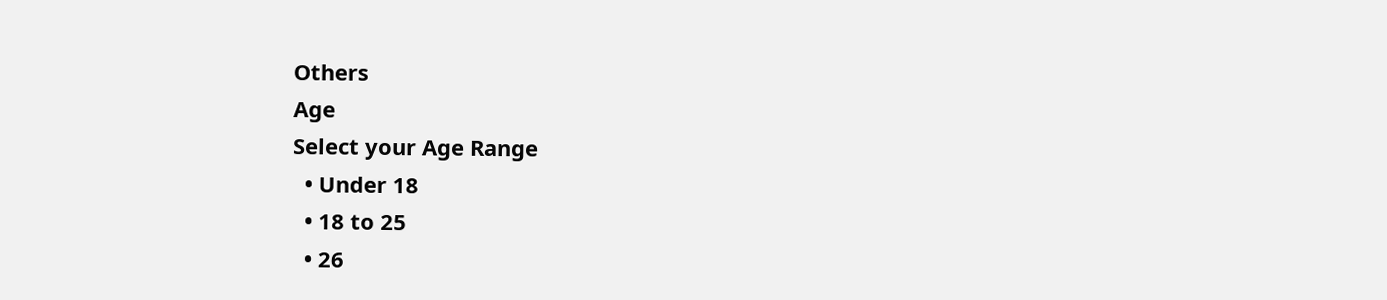Others
Age
Select your Age Range
  • Under 18
  • 18 to 25
  • 26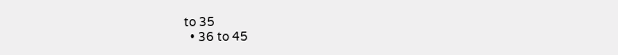to 35
  • 36 to 45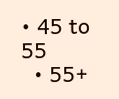• 45 to 55
  • 55+